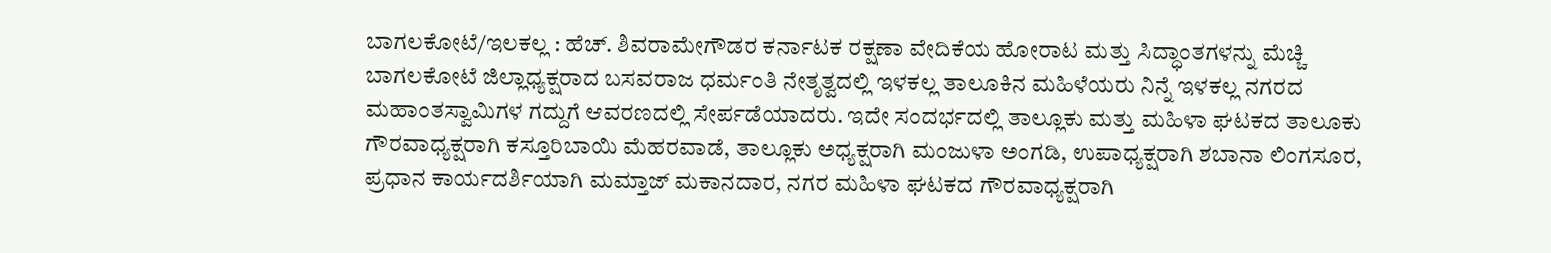ಬಾಗಲಕೋಟೆ/ಇಲಕಲ್ಲ : ಹೆಚ್. ಶಿವರಾಮೇಗೌಡರ ಕರ್ನಾಟಕ ರಕ್ಷಣಾ ವೇದಿಕೆಯ ಹೋರಾಟ ಮತ್ತು ಸಿದ್ಧಾಂತಗಳನ್ನು ಮೆಚ್ಚಿ ಬಾಗಲಕೋಟೆ ಜಿಲ್ಲಾಧ್ಯಕ್ಷರಾದ ಬಸವರಾಜ ಧರ್ಮಂತಿ ನೇತೃತ್ವದಲ್ಲಿ ಇಳಕಲ್ಲ ತಾಲೂಕಿನ ಮಹಿಳೆಯರು ನಿನ್ನೆ ಇಳಕಲ್ಲ ನಗರದ ಮಹಾಂತಸ್ವಾಮಿಗಳ ಗದ್ದುಗೆ ಆವರಣದಲ್ಲಿ ಸೇರ್ಪಡೆಯಾದರು. ಇದೇ ಸಂದರ್ಭದಲ್ಲಿ ತಾಲ್ಲೂಕು ಮತ್ತು ಮಹಿಳಾ ಘಟಕದ ತಾಲೂಕು ಗೌರವಾಧ್ಯಕ್ಷರಾಗಿ ಕಸ್ತೂರಿಬಾಯಿ ಮೆಹರವಾಡೆ, ತಾಲ್ಲೂಕು ಅಧ್ಯಕ್ಷರಾಗಿ ಮಂಜುಳಾ ಅಂಗಡಿ, ಉಪಾಧ್ಯಕ್ಷರಾಗಿ ಶಬಾನಾ ಲಿಂಗಸೂರ, ಪ್ರಧಾನ ಕಾರ್ಯದರ್ಶಿಯಾಗಿ ಮಮ್ತಾಜ್ ಮಕಾನದಾರ, ನಗರ ಮಹಿಳಾ ಘಟಕದ ಗೌರವಾಧ್ಯಕ್ಷರಾಗಿ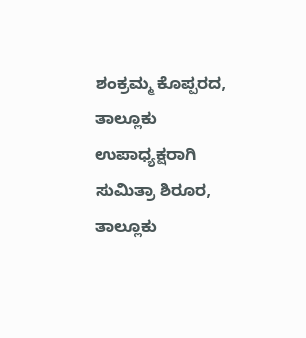ಶಂಕ್ರಮ್ಮ ಕೊಪ್ಪರದ, ತಾಲ್ಲೂಕು ಉಪಾಧ್ಯಕ್ಷರಾಗಿ ಸುಮಿತ್ರಾ ಶಿರೂರ, ತಾಲ್ಲೂಕು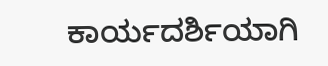ಕಾರ್ಯದರ್ಶಿಯಾಗಿ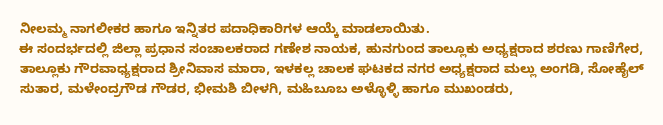ನೀಲಮ್ಮ ನಾಗಲೀಕರ ಹಾಗೂ ಇನ್ನಿತರ ಪದಾಧಿಕಾರಿಗಳ ಆಯ್ಕೆ ಮಾಡಲಾಯಿತು.
ಈ ಸಂದರ್ಭದಲ್ಲಿ ಜಿಲ್ಲಾ ಪ್ರಧಾನ ಸಂಚಾಲಕರಾದ ಗಣೇಶ ನಾಯಕ, ಹುನಗುಂದ ತಾಲ್ಲೂಕು ಅಧ್ಯಕ್ಷರಾದ ಶರಣು ಗಾಣಿಗೇರ, ತಾಲ್ಲೂಕು ಗೌರವಾಧ್ಯಕ್ಷರಾದ ಶ್ರೀನಿವಾಸ ಮಾರಾ, ಇಳಕಲ್ಲ ಚಾಲಕ ಘಟಕದ ನಗರ ಅಧ್ಯಕ್ಷರಾದ ಮಲ್ಲು ಅಂಗಡಿ, ಸೋಹೈಲ್ ಸುತಾರ, ಮಳೇಂದ್ರಗೌಡ ಗೌಡರ, ಭೀಮಶಿ ಬೀಳಗಿ, ಮಹಿಬೂಬ ಅಳ್ಳೊಳ್ಳಿ ಹಾಗೂ ಮುಖಂಡರು,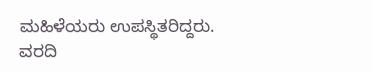ಮಹಿಳೆಯರು ಉಪಸ್ಥಿತರಿದ್ದರು.
ವರದಿ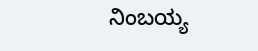ನಿಂಬಯ್ಯ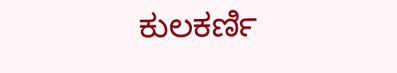ಕುಲಕರ್ಣಿ